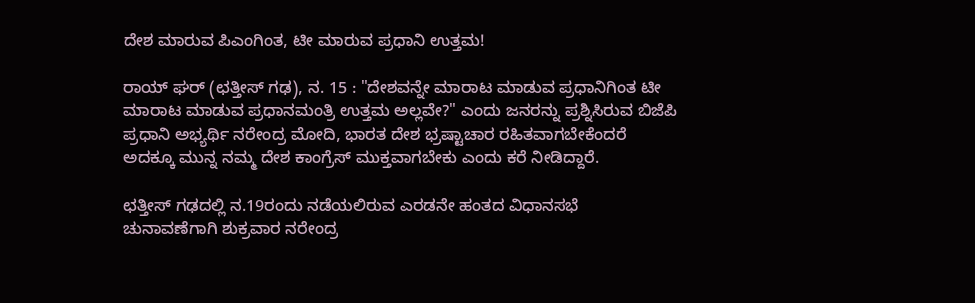ದೇಶ ಮಾರುವ ಪಿಎಂಗಿಂತ, ಟೀ ಮಾರುವ ಪ್ರಧಾನಿ ಉತ್ತಮ!

ರಾಯ್ ಘರ್ (ಛತ್ತೀಸ್ ಗಢ), ನ. 15 : "ದೇಶವನ್ನೇ ಮಾರಾಟ ಮಾಡುವ ಪ್ರಧಾನಿಗಿಂತ ಟೀ ಮಾರಾಟ ಮಾಡುವ ಪ್ರಧಾನಮಂತ್ರಿ ಉತ್ತಮ ಅಲ್ಲವೇ?" ಎಂದು ಜನರನ್ನು ಪ್ರಶ್ನಿಸಿರುವ ಬಿಜೆಪಿ ಪ್ರಧಾನಿ ಅಭ್ಯರ್ಥಿ ನರೇಂದ್ರ ಮೋದಿ, ಭಾರತ ದೇಶ ಭ್ರಷ್ಟಾಚಾರ ರಹಿತವಾಗಬೇಕೆಂದರೆ ಅದಕ್ಕೂ ಮುನ್ನ ನಮ್ಮ ದೇಶ ಕಾಂಗ್ರೆಸ್ ಮುಕ್ತವಾಗಬೇಕು ಎಂದು ಕರೆ ನೀಡಿದ್ದಾರೆ.

ಛತ್ತೀಸ್ ಗಢದಲ್ಲಿ ನ.19ರಂದು ನಡೆಯಲಿರುವ ಎರಡನೇ ಹಂತದ ವಿಧಾನಸಭೆ ಚುನಾವಣೆಗಾಗಿ ಶುಕ್ರವಾರ ನರೇಂದ್ರ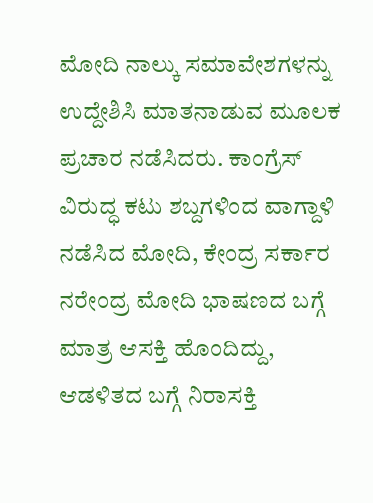ಮೋದಿ ನಾಲ್ಕು ಸಮಾವೇಶಗಳನ್ನು ಉದ್ದೇಶಿಸಿ ಮಾತನಾಡುವ ಮೂಲಕ ಪ್ರಚಾರ ನಡೆಸಿದರು. ಕಾಂಗ್ರೆಸ್ ವಿರುದ್ಧ ಕಟು ಶಬ್ದಗಳಿಂದ ವಾಗ್ದಾಳಿ ನಡೆಸಿದ ಮೋದಿ, ಕೇಂದ್ರ ಸರ್ಕಾರ ನರೇಂದ್ರ ಮೋದಿ ಭಾಷಣದ ಬಗ್ಗೆ ಮಾತ್ರ ಆಸಕ್ತಿ ಹೊಂದಿದ್ದು, ಆಡಳಿತದ ಬಗ್ಗೆ ನಿರಾಸಕ್ತಿ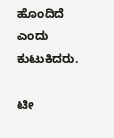ಹೊಂದಿದೆ ಎಂದು ಕುಟುಕಿದರು.

ಟೀ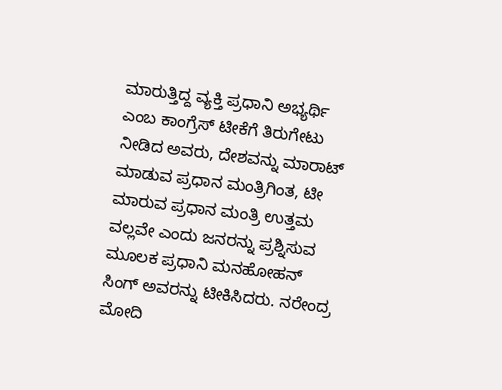ಮಾರುತ್ತಿದ್ದ ವ್ಯಕ್ತಿ ಪ್ರಧಾನಿ ಅಭ್ಯರ್ಥಿ ಎಂಬ ಕಾಂಗ್ರೆಸ್ ಟೀಕೆಗೆ ತಿರುಗೇಟು ನೀಡಿದ ಅವರು, ದೇಶವನ್ನು ಮಾರಾಟ್ ಮಾಡುವ ಪ್ರಧಾನ ಮಂತ್ರಿಗಿಂತ, ಟೀ ಮಾರುವ ಪ್ರಧಾನ ಮಂತ್ರಿ ಉತ್ತಮ ವಲ್ಲವೇ ಎಂದು ಜನರನ್ನು ಪ್ರಶ್ನಿಸುವ ಮೂಲಕ ಪ್ರಧಾನಿ ಮನಹೋಹನ್ ಸಿಂಗ್ ಅವರನ್ನು ಟೀಕಿಸಿದರು. ನರೇಂದ್ರ ಮೋದಿ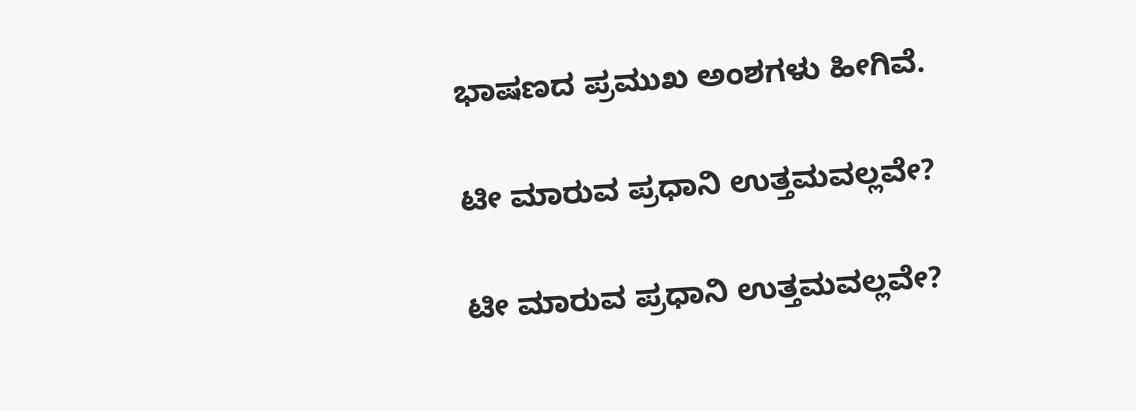ಭಾಷಣದ ಪ್ರಮುಖ ಅಂಶಗಳು ಹೀಗಿವೆ.

ಟೀ ಮಾರುವ ಪ್ರಧಾನಿ ಉತ್ತಮವಲ್ಲವೇ?

ಟೀ ಮಾರುವ ಪ್ರಧಾನಿ ಉತ್ತಮವಲ್ಲವೇ?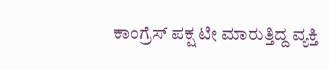ಕಾಂಗ್ರೆಸ್ ಪಕ್ಷ ಟೀ ಮಾರುತ್ತಿದ್ದ ವ್ಯಕ್ತಿ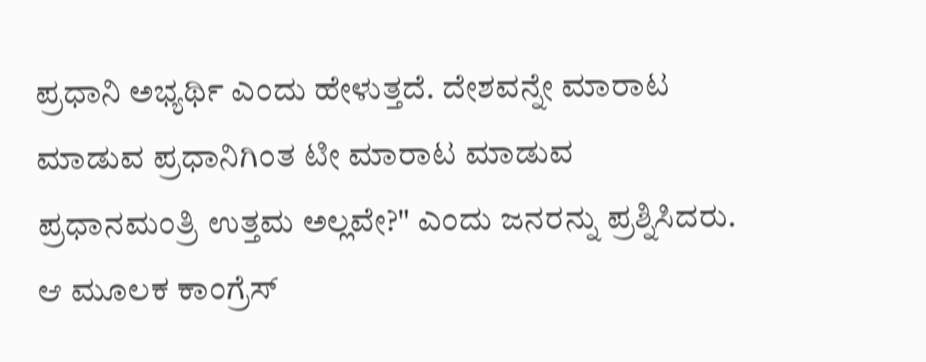ಪ್ರಧಾನಿ ಅಭ್ಯರ್ಥಿ ಎಂದು ಹೇಳುತ್ತದೆ. ದೇಶವನ್ನೇ ಮಾರಾಟ ಮಾಡುವ ಪ್ರಧಾನಿಗಿಂತ ಟೀ ಮಾರಾಟ ಮಾಡುವ ಪ್ರಧಾನಮಂತ್ರಿ ಉತ್ತಮ ಅಲ್ಲವೇ?" ಎಂದು ಜನರನ್ನು ಪ್ರಶ್ನಿಸಿದರು. ಆ ಮೂಲಕ ಕಾಂಗ್ರೆಸ್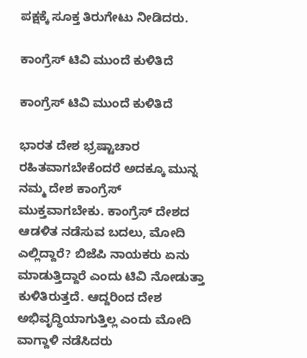ಪಕ್ಷಕ್ಕೆ ಸೂಕ್ತ ತಿರುಗೇಟು ನೀಡಿದರು.

ಕಾಂಗ್ರೆಸ್ ಟಿವಿ ಮುಂದೆ ಕುಳಿತಿದೆ

ಕಾಂಗ್ರೆಸ್ ಟಿವಿ ಮುಂದೆ ಕುಳಿತಿದೆ

ಭಾರತ ದೇಶ ಭ್ರಷ್ಟಾಚಾರ ರಹಿತವಾಗಬೇಕೆಂದರೆ ಅದಕ್ಕೂ ಮುನ್ನ ನಮ್ಮ ದೇಶ ಕಾಂಗ್ರೆಸ್ ಮುಕ್ತವಾಗಬೇಕು. ಕಾಂಗ್ರೆಸ್ ದೇಶದ ಆಡಳಿತ ನಡೆಸುವ ಬದಲು, ಮೋದಿ ಎಲ್ಲಿದ್ದಾರೆ? ಬಿಜೆಪಿ ನಾಯಕರು ಏನು ಮಾಡುತ್ತಿದ್ದಾರೆ ಎಂದು ಟಿವಿ ನೋಡುತ್ತಾ ಕುಳಿತಿರುತ್ತದೆ. ಆದ್ದರಿಂದ ದೇಶ ಅಭಿವೃದ್ಧಿಯಾಗುತ್ತಿಲ್ಲ ಎಂದು ಮೋದಿ ವಾಗ್ದಾಳಿ ನಡೆಸಿದರು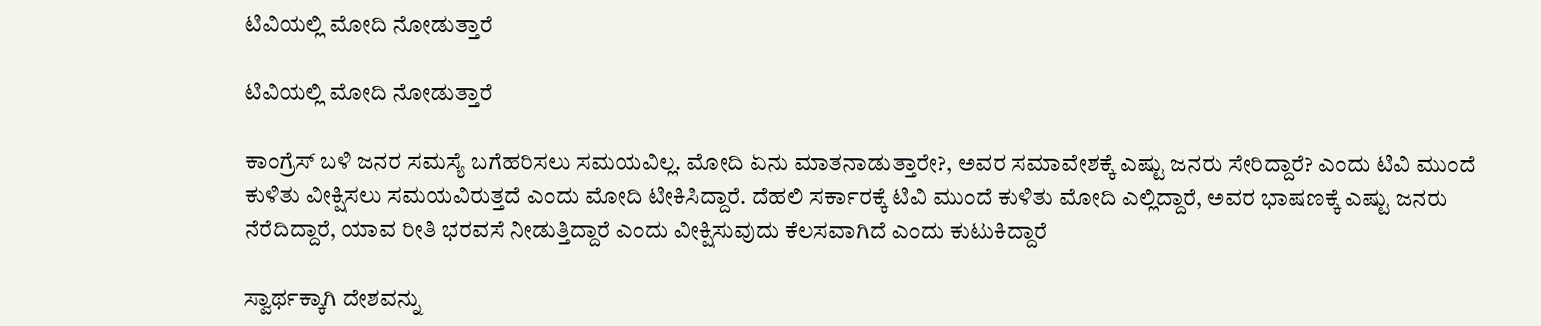ಟಿವಿಯಲ್ಲಿ ಮೋದಿ ನೋಡುತ್ತಾರೆ

ಟಿವಿಯಲ್ಲಿ ಮೋದಿ ನೋಡುತ್ತಾರೆ

ಕಾಂಗ್ರೆಸ್ ಬಳಿ ಜನರ ಸಮಸ್ಯೆ ಬಗೆಹರಿಸಲು ಸಮಯವಿಲ್ಲ. ಮೋದಿ ಏನು ಮಾತನಾಡುತ್ತಾರೇ?, ಅವರ ಸಮಾವೇಶಕ್ಕೆ ಎಷ್ಟು ಜನರು ಸೇರಿದ್ದಾರೆ? ಎಂದು ಟಿವಿ ಮುಂದೆ ಕುಳಿತು ವೀಕ್ಷಿಸಲು ಸಮಯವಿರುತ್ತದೆ ಎಂದು ಮೋದಿ ಟೀಕಿಸಿದ್ದಾರೆ. ದೆಹಲಿ ಸರ್ಕಾರಕ್ಕೆ ಟಿವಿ ಮುಂದೆ ಕುಳಿತು ಮೋದಿ ಎಲ್ಲಿದ್ದಾರೆ, ಅವರ ಭಾಷಣಕ್ಕೆ ಎಷ್ಟು ಜನರು ನೆರೆದಿದ್ದಾರೆ, ಯಾವ ರೀತಿ ಭರವಸೆ ನೀಡುತ್ತಿದ್ದಾರೆ ಎಂದು ವೀಕ್ಷಿಸುವುದು ಕೆಲಸವಾಗಿದೆ ಎಂದು ಕುಟುಕಿದ್ದಾರೆ

ಸ್ವಾರ್ಥಕ್ಕಾಗಿ ದೇಶವನ್ನು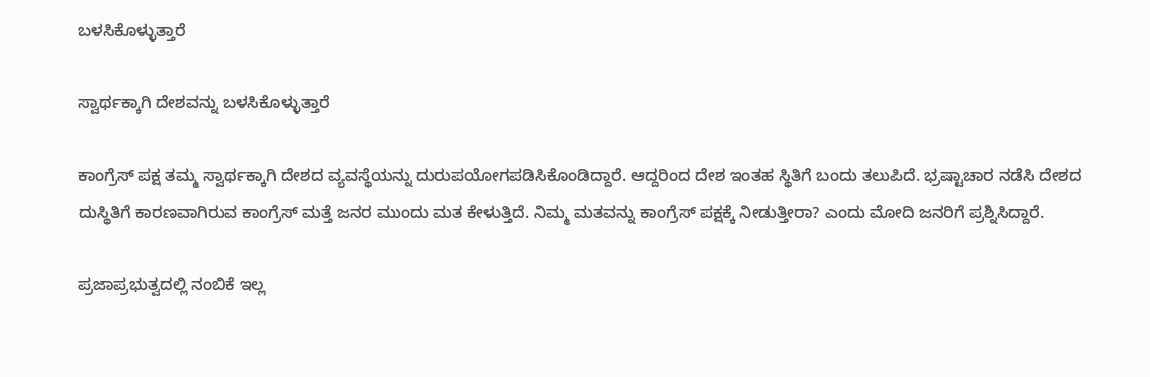ಬಳಸಿಕೊಳ್ಳುತ್ತಾರೆ

ಸ್ವಾರ್ಥಕ್ಕಾಗಿ ದೇಶವನ್ನು ಬಳಸಿಕೊಳ್ಳುತ್ತಾರೆ

ಕಾಂಗ್ರೆಸ್ ಪಕ್ಷ ತಮ್ಮ ಸ್ವಾರ್ಥಕ್ಕಾಗಿ ದೇಶದ ವ್ಯವಸ್ಥೆಯನ್ನು ದುರುಪಯೋಗಪಡಿಸಿಕೊಂಡಿದ್ದಾರೆ. ಆದ್ದರಿಂದ ದೇಶ ಇಂತಹ ಸ್ಥಿತಿಗೆ ಬಂದು ತಲುಪಿದೆ. ಭ್ರಷ್ಟಾಚಾರ ನಡೆಸಿ ದೇಶದ ದುಸ್ಥಿತಿಗೆ ಕಾರಣವಾಗಿರುವ ಕಾಂಗ್ರೆಸ್ ಮತ್ತೆ ಜನರ ಮುಂದು ಮತ ಕೇಳುತ್ತಿದೆ. ನಿಮ್ಮ ಮತವನ್ನು ಕಾಂಗ್ರೆಸ್ ಪಕ್ಷಕ್ಕೆ ನೀಡುತ್ತೀರಾ? ಎಂದು ಮೋದಿ ಜನರಿಗೆ ಪ್ರಶ್ನಿಸಿದ್ದಾರೆ.

ಪ್ರಜಾಪ್ರಭುತ್ವದಲ್ಲಿ ನಂಬಿಕೆ ಇಲ್ಲ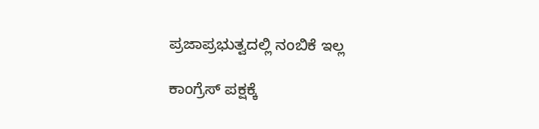ಪ್ರಜಾಪ್ರಭುತ್ವದಲ್ಲಿ ನಂಬಿಕೆ ಇಲ್ಲ

ಕಾಂಗ್ರೆಸ್ ಪಕ್ಷಕ್ಕೆ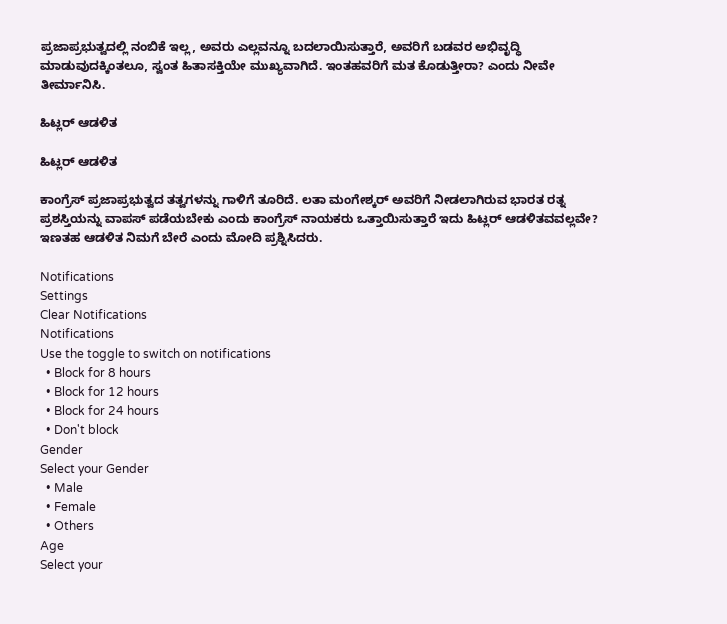ಪ್ರಜಾಪ್ರಭುತ್ವದಲ್ಲಿ ನಂಬಿಕೆ ಇಲ್ಲ, ಅವರು ಎಲ್ಲವನ್ನೂ ಬದಲಾಯಿಸುತ್ತಾರೆ, ಅವರಿಗೆ ಬಡವರ ಅಭಿವೃದ್ಧಿ ಮಾಡುವುದಕ್ಕಿಂತಲೂ, ಸ್ವಂತ ಹಿತಾಸಕ್ತಿಯೇ ಮುಖ್ಯವಾಗಿದೆ. ಇಂತಹವರಿಗೆ ಮತ ಕೊಡುತ್ತೀರಾ? ಎಂದು ನೀವೇ ತೀರ್ಮಾನಿಸಿ.

ಹಿಟ್ಲರ್ ಆಡಳಿತ

ಹಿಟ್ಲರ್ ಆಡಳಿತ

ಕಾಂಗ್ರೆಸ್ ಪ್ರಜಾಪ್ರಭುತ್ವದ ತತ್ವಗಳನ್ನು ಗಾಳಿಗೆ ತೂರಿದೆ. ಲತಾ ಮಂಗೇಶ್ಕರ್ ಅವರಿಗೆ ನೀಡಲಾಗಿರುವ ಭಾರತ ರತ್ನ ಪ್ರಶಸ್ತಿಯನ್ನು ವಾಪಸ್ ಪಡೆಯಬೇಕು ಎಂದು ಕಾಂಗ್ರೆಸ್ ನಾಯಕರು ಒತ್ತಾಯಿಸುತ್ತಾರೆ ಇದು ಹಿಟ್ಲರ್ ಆಡಳಿತವವಲ್ಲವೇ? ಇಣತಹ ಆಡಳಿತ ನಿಮಗೆ ಬೇರೆ ಎಂದು ಮೋದಿ ಪ್ರಶ್ನಿಸಿದರು.

Notifications
Settings
Clear Notifications
Notifications
Use the toggle to switch on notifications
  • Block for 8 hours
  • Block for 12 hours
  • Block for 24 hours
  • Don't block
Gender
Select your Gender
  • Male
  • Female
  • Others
Age
Select your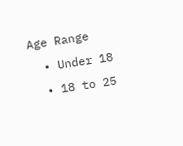Age Range
  • Under 18
  • 18 to 25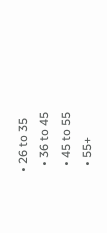• 26 to 35
  • 36 to 45
  • 45 to 55
  • 55+